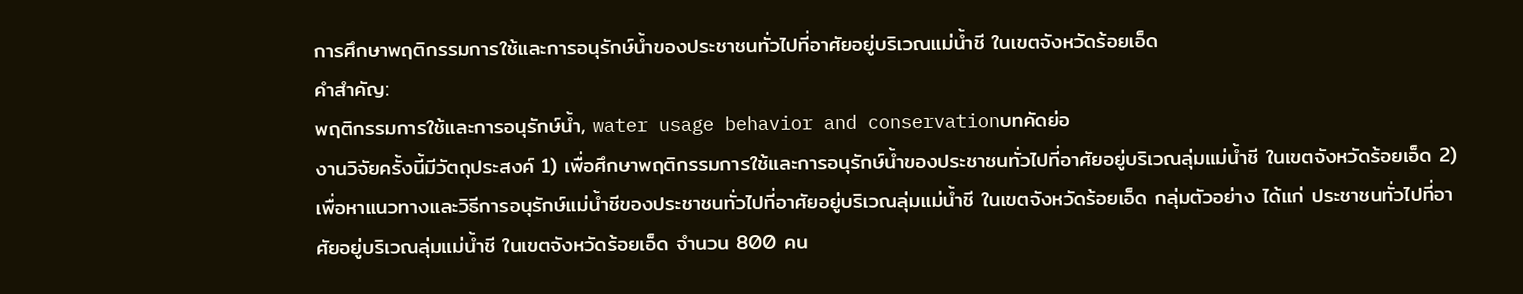การศึกษาพฤติกรรมการใช้และการอนุรักษ์น้ำของประชาชนทั่วไปที่อาศัยอยู่บริเวณแม่น้ำชี ในเขตจังหวัดร้อยเอ็ด
คำสำคัญ:
พฤติกรรมการใช้และการอนุรักษ์น้ำ, water usage behavior and conservationบทคัดย่อ
งานวิจัยครั้งนี้มีวัตถุประสงค์ 1) เพื่อศึกษาพฤติกรรมการใช้และการอนุรักษ์น้ำของประชาชนทั่วไปที่อาศัยอยู่บริเวณลุ่มแม่น้ำชี ในเขตจังหวัดร้อยเอ็ด 2) เพื่อหาแนวทางและวิธีการอนุรักษ์แม่น้ำชีของประชาชนทั่วไปที่อาศัยอยู่บริเวณลุ่มแม่น้ำชี ในเขตจังหวัดร้อยเอ็ด กลุ่มตัวอย่าง ได้แก่ ประชาชนทั่วไปที่อาศัยอยู่บริเวณลุ่มแม่น้ำชี ในเขตจังหวัดร้อยเอ็ด จำนวน 800 คน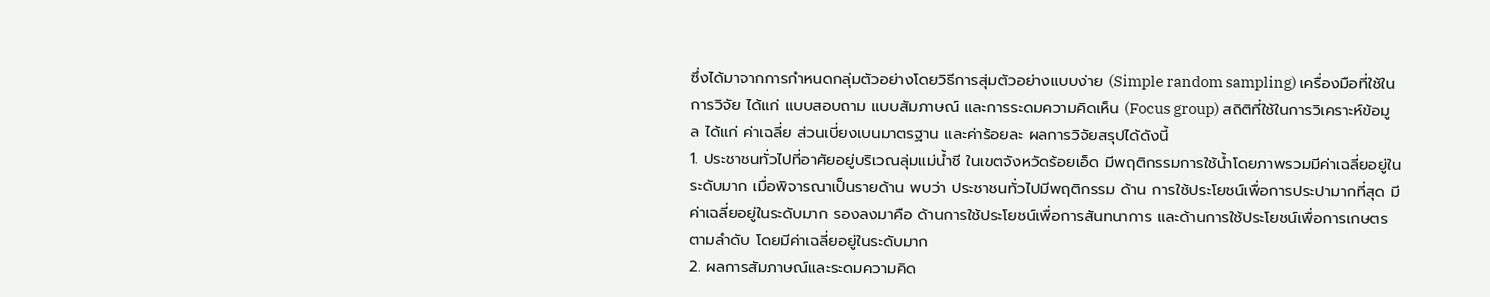ซึ่งได้มาจากการกำหนดกลุ่มตัวอย่างโดยวิธีการสุ่มตัวอย่างแบบง่าย (Simple random sampling) เครื่องมือที่ใช้ในการวิจัย ได้แก่ แบบสอบถาม แบบสัมภาษณ์ และการระดมความคิดเห็น (Focus group) สถิติที่ใช้ในการวิเคราะห์ข้อมูล ได้แก่ ค่าเฉลี่ย ส่วนเบี่ยงเบนมาตรฐาน และค่าร้อยละ ผลการวิจัยสรุปได้ดังนี้
1. ประชาชนทั่วไปที่อาศัยอยู่บริเวณลุ่มแม่น้ำชี ในเขตจังหวัดร้อยเอ็ด มีพฤติกรรมการใช้น้ำโดยภาพรวมมีค่าเฉลี่ยอยู่ในระดับมาก เมื่อพิจารณาเป็นรายด้าน พบว่า ประชาชนทั่วไปมีพฤติกรรม ด้าน การใช้ประโยชน์เพื่อการประปามากที่สุด มีค่าเฉลี่ยอยู่ในระดับมาก รองลงมาคือ ด้านการใช้ประโยชน์เพื่อการสันทนาการ และด้านการใช้ประโยชน์เพื่อการเกษตร ตามลำดับ โดยมีค่าเฉลี่ยอยู่ในระดับมาก
2. ผลการสัมภาษณ์และระดมความคิด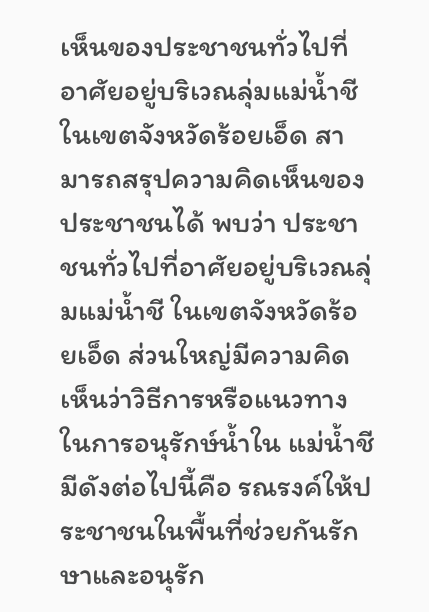เห็นของประชาชนทั่วไปที่อาศัยอยู่บริเวณลุ่มแม่น้ำชี ในเขตจังหวัดร้อยเอ็ด สามารถสรุปความคิดเห็นของประชาชนได้ พบว่า ประชาชนทั่วไปที่อาศัยอยู่บริเวณลุ่มแม่น้ำชี ในเขตจังหวัดร้อยเอ็ด ส่วนใหญ่มีความคิดเห็นว่าวิธีการหรือแนวทางในการอนุรักษ์น้ำใน แม่น้ำชีมีดังต่อไปนี้คือ รณรงค์ให้ประชาชนในพื้นที่ช่วยกันรักษาและอนุรัก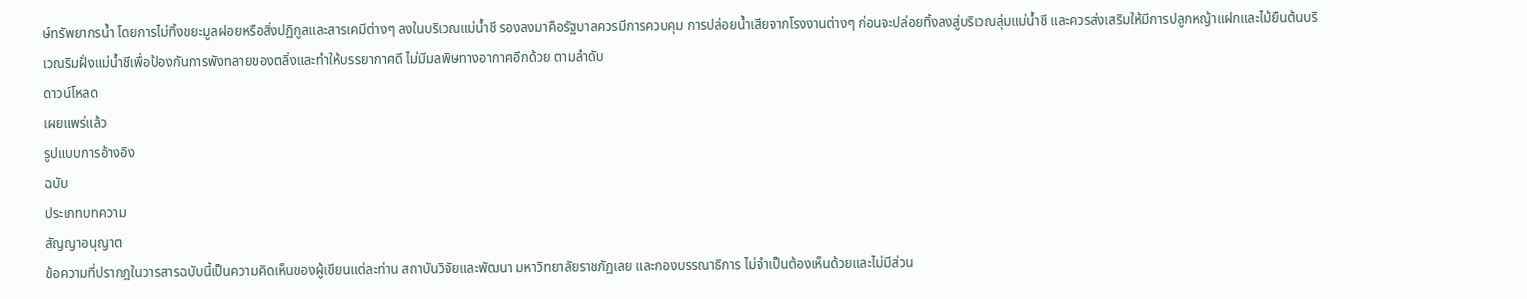ษ์ทรัพยากรน้ำ โดยการไม่ทิ้งขยะมูลฝอยหรือสิ่งปฏิกูลและสารเคมีต่างๆ ลงในบริเวณแม่น้ำชี รองลงมาคือรัฐบาลควรมีการควบคุม การปล่อยน้ำเสียจากโรงงานต่างๆ ก่อนจะปล่อยทิ้งลงสู่บริเวณลุ่มแม่น้ำชี และควรส่งเสริมให้มีการปลูกหญ้าแฝกและไม้ยืนต้นบริเวณริมฝั่งแม่น้ำชีเพื่อป้องกันการพังทลายของตลิ่งและทำให้บรรยากาศดี ไม่มีมลพิษทางอากาศอีกด้วย ตามลำดับ
ดาวน์โหลด
เผยแพร่แล้ว
รูปแบบการอ้างอิง
ฉบับ
ประเภทบทความ
สัญญาอนุญาต
ข้อความที่ปรากฎในวารสารฉบับนี้เป็นความคิดเห็นของผู้เขียนแต่ละท่าน สถาบันวิจัยและพัฒนา มหาวิทยาลัยราชภัฏเลย และกองบรรณาธิการ ไม่จำเป็นต้องเห็นด้วยและไม่มีส่วน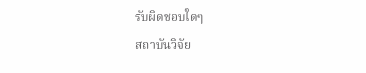รับผิดชอบใดๆ
สถาบันวิจัย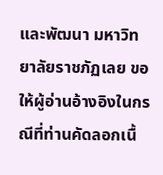และพัฒนา มหาวิทยาลัยราชภัฏเลย ขอให้ผู้อ่านอ้างอิงในกรณีที่ท่านคัดลอกเนื้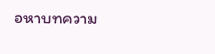อหาบทความ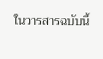ในวารสารฉบับนี้